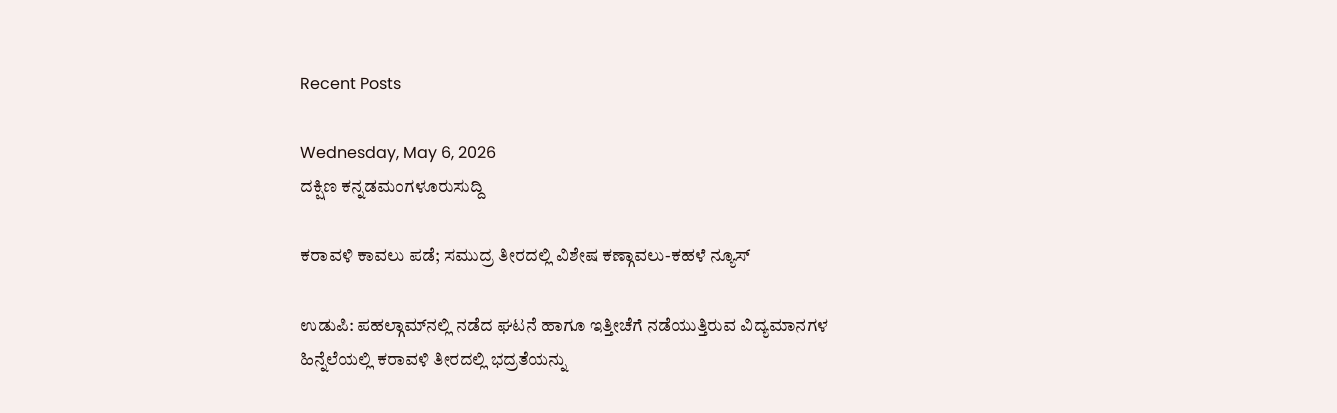Recent Posts

Wednesday, May 6, 2026
ದಕ್ಷಿಣ ಕನ್ನಡಮಂಗಳೂರುಸುದ್ದಿ

ಕರಾವಳಿ ಕಾವಲು ಪಡೆ; ಸಮುದ್ರ ತೀರದಲ್ಲಿ ವಿಶೇಷ ಕಣ್ಗಾವಲು-ಕಹಳೆ ನ್ಯೂಸ್

ಉಡುಪಿ: ಪಹಲ್ಗಾಮ್‌ನಲ್ಲಿ ನಡೆದ ಘಟನೆ ಹಾಗೂ ಇತ್ತೀಚೆಗೆ ನಡೆಯುತ್ತಿರುವ ವಿದ್ಯಮಾನಗಳ ಹಿನ್ನೆಲೆಯಲ್ಲಿ ಕರಾವಳಿ ತೀರದಲ್ಲಿ ಭದ್ರತೆಯನ್ನು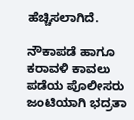ಹೆಚ್ಚಿಸಲಾಗಿದೆ.

ನೌಕಾಪಡೆ ಹಾಗೂ ಕರಾವಳಿ ಕಾವಲು ಪಡೆಯ ಪೊಲೀಸರು ಜಂಟಿಯಾಗಿ ಭದ್ರತಾ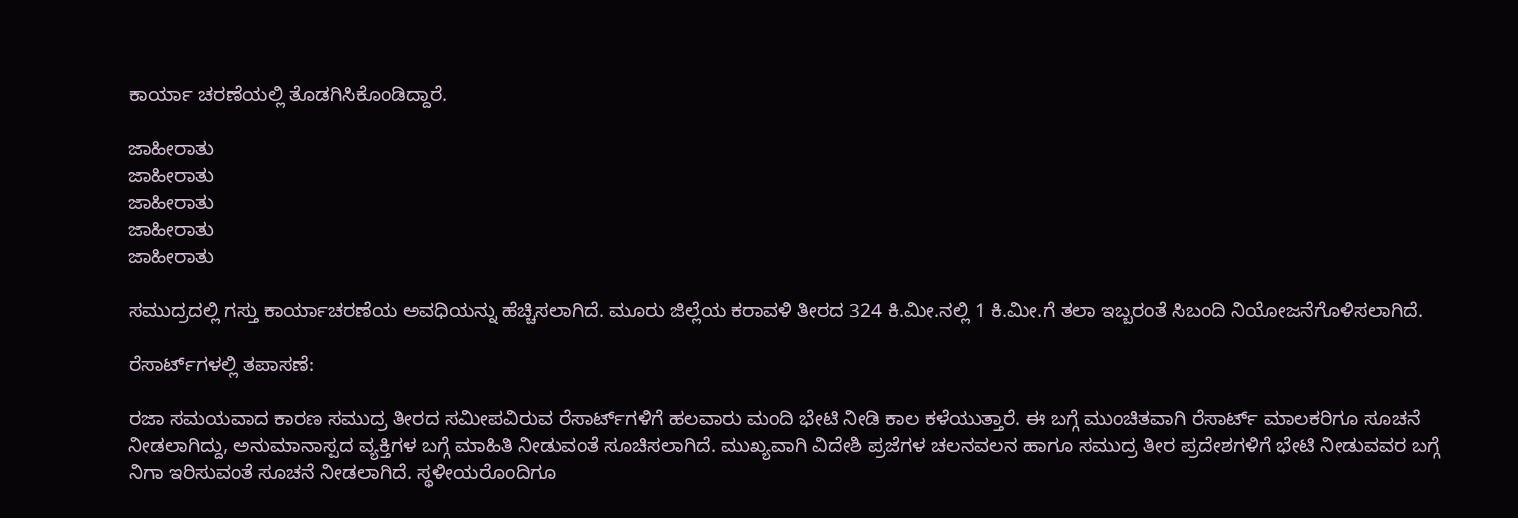ಕಾರ್ಯಾ ಚರಣೆಯಲ್ಲಿ ತೊಡಗಿಸಿಕೊಂಡಿದ್ದಾರೆ.

ಜಾಹೀರಾತು
ಜಾಹೀರಾತು
ಜಾಹೀರಾತು
ಜಾಹೀರಾತು
ಜಾಹೀರಾತು

ಸಮುದ್ರದಲ್ಲಿ ಗಸ್ತು ಕಾರ್ಯಾಚರಣೆಯ ಅವಧಿಯನ್ನು ಹೆಚ್ಚಿಸಲಾಗಿದೆ. ಮೂರು ಜಿಲ್ಲೆಯ ಕರಾವಳಿ ತೀರದ 324 ಕಿ.ಮೀ.ನಲ್ಲಿ 1 ಕಿ.ಮೀ.ಗೆ ತಲಾ ಇಬ್ಬರಂತೆ ಸಿಬಂದಿ ನಿಯೋಜನೆಗೊಳಿಸಲಾಗಿದೆ.

ರೆಸಾರ್ಟ್‌ಗಳಲ್ಲಿ ತಪಾಸಣೆ:

ರಜಾ ಸಮಯವಾದ ಕಾರಣ ಸಮುದ್ರ ತೀರದ ಸಮೀಪವಿರುವ ರೆಸಾರ್ಟ್‌ಗಳಿಗೆ ಹಲವಾರು ಮಂದಿ ಭೇಟಿ ನೀಡಿ ಕಾಲ ಕಳೆಯುತ್ತಾರೆ. ಈ ಬಗ್ಗೆ ಮುಂಚಿತವಾಗಿ ರೆಸಾರ್ಟ್‌ ಮಾಲಕರಿಗೂ ಸೂಚನೆ ನೀಡಲಾಗಿದ್ದು, ಅನುಮಾನಾಸ್ಪದ ವ್ಯಕ್ತಿಗಳ ಬಗ್ಗೆ ಮಾಹಿತಿ ನೀಡುವಂತೆ ಸೂಚಿಸಲಾಗಿದೆ. ಮುಖ್ಯವಾಗಿ ವಿದೇಶಿ ಪ್ರಜೆಗಳ ಚಲನವಲನ ಹಾಗೂ ಸಮುದ್ರ ತೀರ ಪ್ರದೇಶಗಳಿಗೆ ಭೇಟಿ ನೀಡುವವರ ಬಗ್ಗೆ ನಿಗಾ ಇರಿಸುವಂತೆ ಸೂಚನೆ ನೀಡಲಾಗಿದೆ. ಸ್ಥಳೀಯರೊಂದಿಗೂ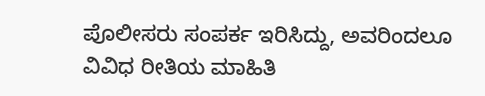ಪೊಲೀಸರು ಸಂಪರ್ಕ ಇರಿಸಿದ್ದು, ಅವರಿಂದಲೂ ವಿವಿಧ ರೀತಿಯ ಮಾಹಿತಿ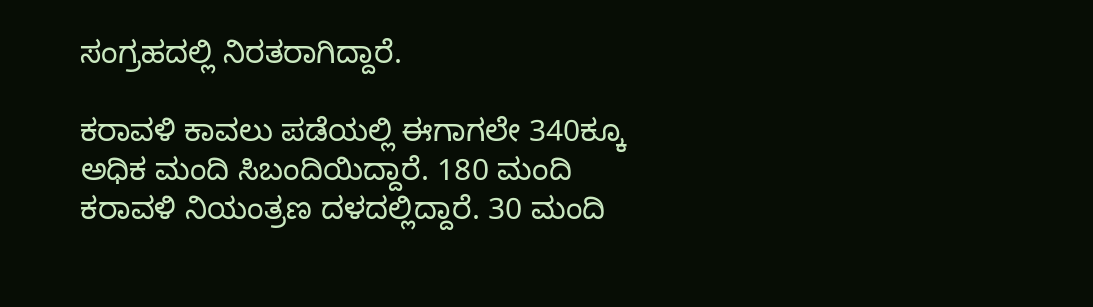ಸಂಗ್ರಹದಲ್ಲಿ ನಿರತರಾಗಿದ್ದಾರೆ.

ಕರಾವಳಿ ಕಾವಲು ಪಡೆಯಲ್ಲಿ ಈಗಾಗಲೇ 340ಕ್ಕೂ ಅಧಿಕ ಮಂದಿ ಸಿಬಂದಿಯಿದ್ದಾರೆ. 180 ಮಂದಿ ಕರಾವಳಿ ನಿಯಂತ್ರಣ ದಳದಲ್ಲಿದ್ದಾರೆ. 30 ಮಂದಿ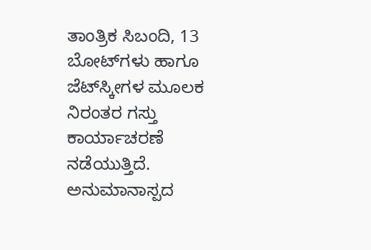ತಾಂತ್ರಿಕ ಸಿಬಂದಿ, 13 ಬೋಟ್‌ಗಳು ಹಾಗೂ ಜೆಟ್‌ಸ್ಕೀಗಳ ಮೂಲಕ ನಿರಂತರ ಗಸ್ತು ಕಾರ್ಯಾಚರಣೆ ನಡೆಯುತ್ತಿದೆ. ಅನುಮಾನಾಸ್ಪದ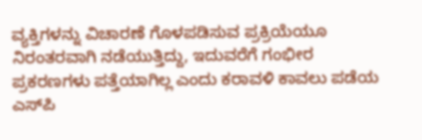ವ್ಯಕ್ತಿಗಳನ್ನು ವಿಚಾರಣೆ ಗೊಳಪಡಿಸುವ ಪ್ರಕ್ರಿಯೆಯೂ ನಿರಂತರವಾಗಿ ನಡೆಯುತ್ತಿದ್ದು, ಇದುವರೆಗೆ ಗಂಭೀರ ಪ್ರಕರಣಗಳು ಪತ್ತೆಯಾಗಿಲ್ಲ ಎಂದು ಕರಾವಳಿ ಕಾವಲು ಪಡೆಯ ಎಸ್‌ಪಿ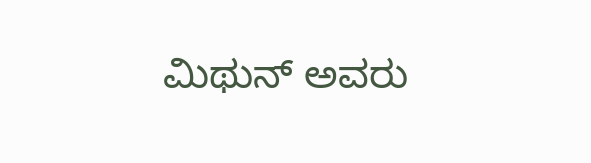ಮಿಥುನ್‌ ಅವರು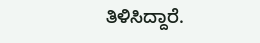ತಿಳಿಸಿದ್ದಾರೆ.